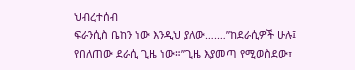ህብረተሰብ
ፍራንሲስ ቤከን ነው እንዲህ ያለው….…”ከደራሲዎች ሁሉ፤ የበለጠው ደራሲ ጊዜ ነው።”ጊዜ እያመጣ የሚወስደው፣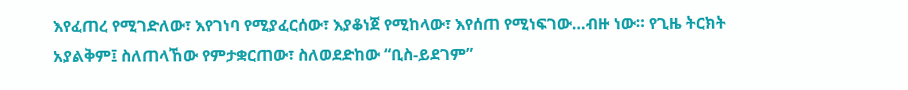እየፈጠረ የሚገድለው፣ እየገነባ የሚያፈርሰው፣ እያቆነጀ የሚከላው፣ እየሰጠ የሚነፍገው…ብዙ ነው። የጊዜ ትርክት አያልቅም፤ ስለጠላኸው የምታቋርጠው፣ ስለወደድከው “ቢስ-ይደገም”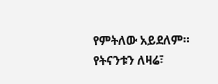የምትለው አይደለም። የትናንቱን ለዛሬ፣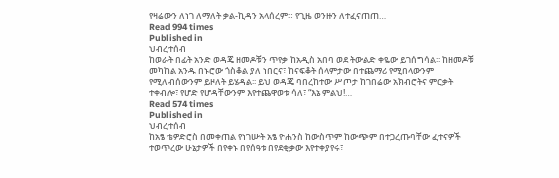የዛሬውን ለነገ ለማለት ቃል-ኪዳን አላሰረም። የጊዜ ወንዙን ለተፈናጠጠ…
Read 994 times
Published in
ህብረተሰብ
ከወራት በፊት አንድ ወዳጄ ዘመዶቹን ጥየቃ ከአዲስ አበባ ወደ ትውልድ ቀዬው ይገሰግሳል፡፡ ከዘመዶቹ መካከል አንዱ በኑሮው ጎስቆል ያለ ነበርና፣ ከናፍቆት ሰላምታው በተጨማሪ የሚበላውንም የሚለብሰውንም ይዞለት ይሄዳል፡፡ ይህ ወዳጄ ባበረከተው ሥጦታ ከገበሬው አክብሮትና ምርቃት ተቀብሎ፣ የሆድ የሆዳቸውንም እየተጨዋወቱ ሳለ፣ “እኔ ምልህ!…
Read 574 times
Published in
ህብረተሰብ
ከአፄ ቴዎድሮስ በመቀጠል የነገሡት አፄ ዮሐንስ ከውስጥም ከውጭም በተጋረጡባቸው ፈተናዎች ተወጥረው ሁኔታዎች በየቀኑ በየሰዓቱ በየደቂቃው እየተቀያየሩ፣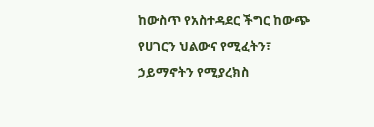ከውስጥ የአስተዳደር ችግር ከውጭ የሀገርን ህልውና የሚፈትን፣ ኃይማኖትን የሚያረክስ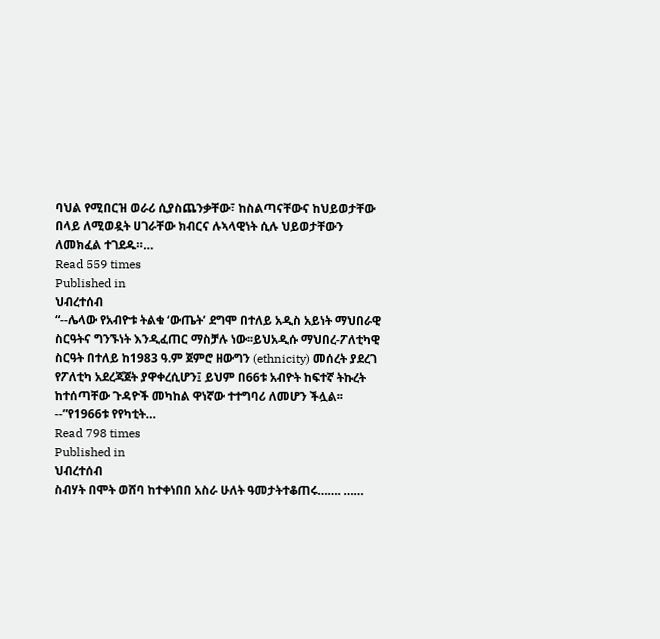ባህል የሚበርዝ ወራሪ ሲያስጨንቃቸው፣ ከስልጣናቸውና ከህይወታቸው በላይ ለሚወዷት ሀገራቸው ክብርና ሉኣላዊነት ሲሉ ህይወታቸውን ለመክፈል ተገደዱ።…
Read 559 times
Published in
ህብረተሰብ
“--ሌላው የአብዮቱ ትልቁ ‘ውጤት’ ደግሞ በተለይ አዲስ አይነት ማህበራዊ ስርዓትና ግንኙነት እንዲፈጠር ማስቻሉ ነው፡፡ይህአዲሱ ማህበረ-ፖለቲካዊ ስርዓት በተለይ ከ1983 ዓ.ም ጀምሮ ዘውግን (ethnicity) መሰረት ያደረገ የፖለቲካ አደረጃጀት ያዋቀረሲሆን፤ ይህም በ66ቱ አብዮት ከፍተኛ ትኩረት ከተሰጣቸው ጉዳዮች መካከል ዋነኛው ተተግባሪ ለመሆን ችሏል፡፡--”የ1966ቱ የየካቲት…
Read 798 times
Published in
ህብረተሰብ
ስብሃት በሞት ወሸባ ከተቀነበበ አስራ ሁለት ዓመታትተቆጠሩ……. ……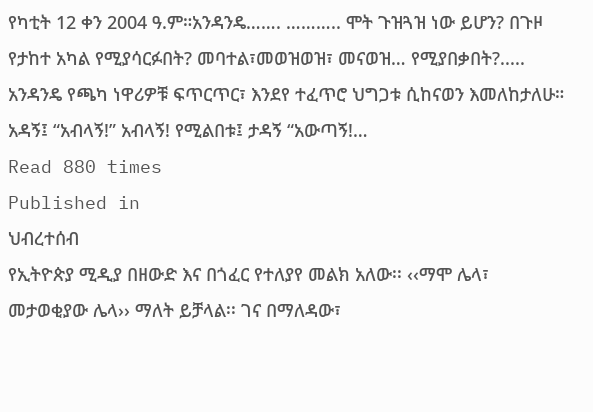የካቲት 12 ቀን 2004 ዓ.ም።አንዳንዴ……. ……….. ሞት ጉዝጓዝ ነው ይሆን? በጉዞ የታከተ አካል የሚያሳርፉበት? መባተል፣መወዝወዝ፣ መናወዝ… የሚያበቃበት?..... አንዳንዴ የጫካ ነዋሪዎቹ ፍጥርጥር፣ እንደየ ተፈጥሮ ህግጋቱ ሲከናወን እመለከታለሁ። አዳኝ፤ “አብላኝ!” አብላኝ! የሚልበቱ፤ ታዳኝ “አውጣኝ!…
Read 880 times
Published in
ህብረተሰብ
የኢትዮጵያ ሚዲያ በዘውድ እና በጎፈር የተለያየ መልክ አለው፡፡ ‹‹ማሞ ሌላ፣ መታወቂያው ሌላ›› ማለት ይቻላል፡፡ ገና በማለዳው፣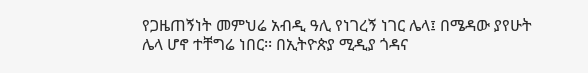የጋዜጠኝነት መምህሬ አብዲ ዓሊ የነገረኝ ነገር ሌላ፤ በሜዳው ያየሁት ሌላ ሆኖ ተቸግሬ ነበር፡፡ በኢትዮጵያ ሚዲያ ጎዳና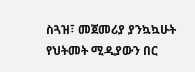ስጓዝ፣ መጀመሪያ ያንኳኳሁት የህትመት ሚዲያውን በር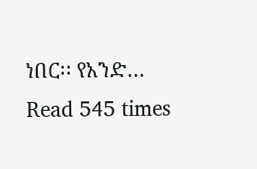ነበር፡፡ የአንድ…
Read 545 times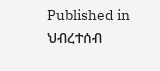Published in
ህብረተሰብ